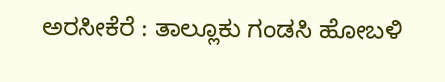ಅರಸೀಕೆರೆ : ತಾಲ್ಲೂಕು ಗಂಡಸಿ ಹೋಬಳಿ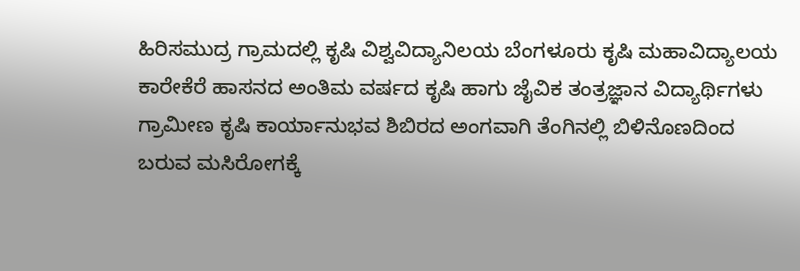ಹಿರಿಸಮುದ್ರ ಗ್ರಾಮದಲ್ಲಿ ಕೃಷಿ ವಿಶ್ವವಿದ್ಯಾನಿಲಯ ಬೆಂಗಳೂರು ಕೃಷಿ ಮಹಾವಿದ್ಯಾಲಯ ಕಾರೇಕೆರೆ ಹಾಸನದ ಅಂತಿಮ ವರ್ಷದ ಕೃಷಿ ಹಾಗು ಜೈವಿಕ ತಂತ್ರಜ್ಞಾನ ವಿದ್ಯಾರ್ಥಿಗಳು ಗ್ರಾಮೀಣ ಕೃಷಿ ಕಾರ್ಯಾನುಭವ ಶಿಬಿರದ ಅಂಗವಾಗಿ ತೆಂಗಿನಲ್ಲಿ ಬಿಳಿನೊಣದಿಂದ ಬರುವ ಮಸಿರೋಗಕ್ಕೆ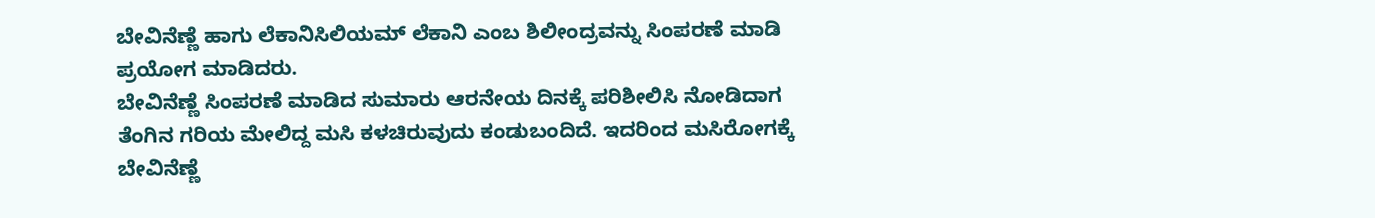ಬೇವಿನೆಣ್ಣೆ ಹಾಗು ಲೆಕಾನಿಸಿಲಿಯಮ್ ಲೆಕಾನಿ ಎಂಬ ಶಿಲೀಂದ್ರವನ್ನು ಸಿಂಪರಣೆ ಮಾಡಿ ಪ್ರಯೋಗ ಮಾಡಿದರು.
ಬೇವಿನೆಣ್ಣೆ ಸಿಂಪರಣೆ ಮಾಡಿದ ಸುಮಾರು ಆರನೇಯ ದಿನಕ್ಕೆ ಪರಿಶೀಲಿಸಿ ನೋಡಿದಾಗ ತೆಂಗಿನ ಗರಿಯ ಮೇಲಿದ್ದ ಮಸಿ ಕಳಚಿರುವುದು ಕಂಡುಬಂದಿದೆ. ಇದರಿಂದ ಮಸಿರೋಗಕ್ಕೆ ಬೇವಿನೆಣ್ಣೆ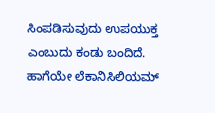ಸಿಂಪಡಿಸುವುದು ಉಪಯುಕ್ತ ಎಂಬುದು ಕಂಡು ಬಂದಿದೆ. ಹಾಗೆಯೇ ಲೆಕಾನಿಸಿಲಿಯಮ್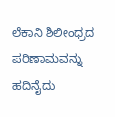ಲೆಕಾನಿ ಶಿಲೀಂಧ್ರದ ಪರಿಣಾಮವನ್ನು ಹದಿನೈದು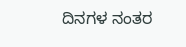ದಿನಗಳ ನಂತರ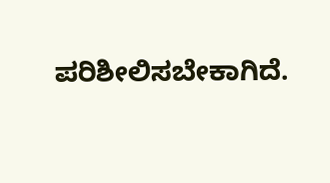ಪರಿಶೀಲಿಸಬೇಕಾಗಿದೆ.